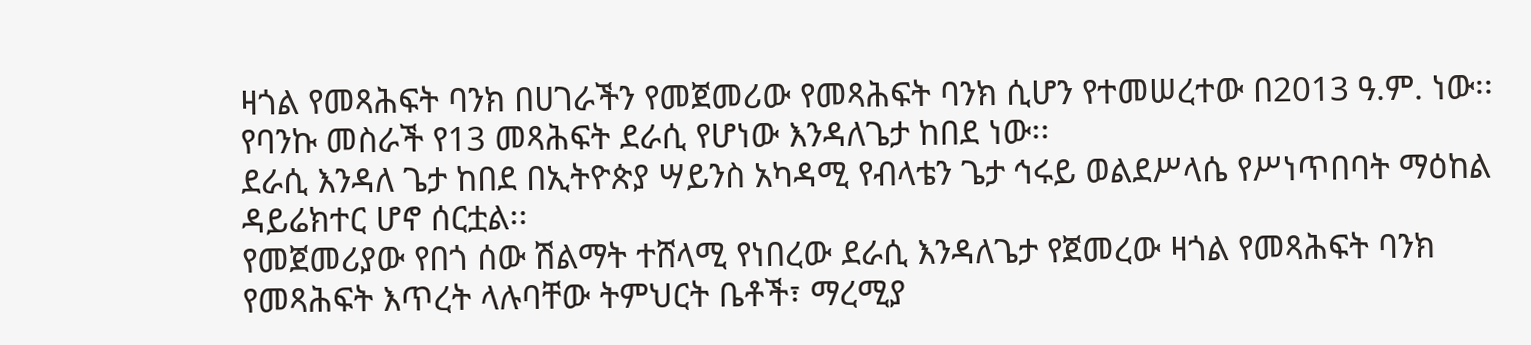ዛጎል የመጻሕፍት ባንክ በሀገራችን የመጀመሪው የመጻሕፍት ባንክ ሲሆን የተመሠረተው በ2013 ዓ.ም. ነው፡፡ የባንኩ መስራች የ13 መጻሕፍት ደራሲ የሆነው እንዳለጌታ ከበደ ነው፡፡
ደራሲ እንዳለ ጌታ ከበደ በኢትዮጵያ ሣይንስ አካዳሚ የብላቴን ጌታ ኅሩይ ወልደሥላሴ የሥነጥበባት ማዕከል ዳይሬክተር ሆኖ ሰርቷል፡፡
የመጀመሪያው የበጎ ሰው ሽልማት ተሸላሚ የነበረው ደራሲ እንዳለጌታ የጀመረው ዛጎል የመጻሕፍት ባንክ የመጻሕፍት እጥረት ላሉባቸው ትምህርት ቤቶች፣ ማረሚያ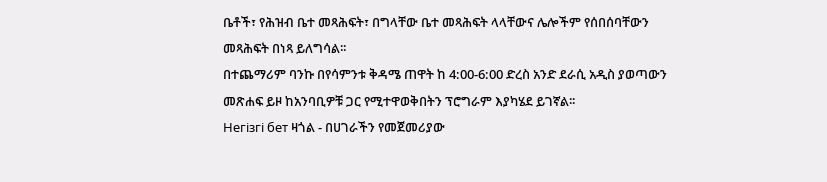ቤቶች፣ የሕዝብ ቤተ መጻሕፍት፣ በግላቸው ቤተ መጻሕፍት ላላቸውና ሌሎችም የሰበሰባቸውን መጻሕፍት በነጻ ይለግሳል፡፡
በተጨማሪም ባንኩ በየሳምንቱ ቅዳሜ ጠዋት ከ 4:00-6:00 ድረስ አንድ ደራሲ አዲስ ያወጣውን መጽሐፍ ይዞ ከአንባቢዎቹ ጋር የሚተዋወቅበትን ፕሮግራም እያካሄደ ይገኛል፡፡
Негізгі бет ዛጎል - በሀገራችን የመጀመሪያው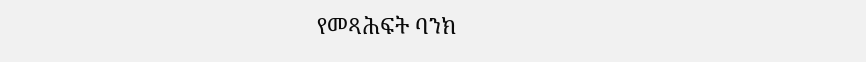የመጻሕፍት ባንክ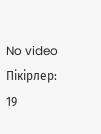No video
Пікірлер: 19